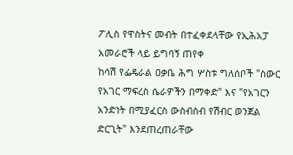ፖሊስ የዋስትና መብት በተፈቀደላቸው የኢሕአፓ አመራሮች ላይ ይግባኝ ጠየቀ
ከሳሽ የፌዴራል ዐቃቤ ሕግ ሦስቱ ግለሰቦች "ስውር የአገር ማፍረስ ሴራዎችን በማቀድ" እና "የአገርን አንድነት በሚያፈርስ ውስብስብ የሽብር ወንጀል ድርጊት" እንደጠረጠራቸው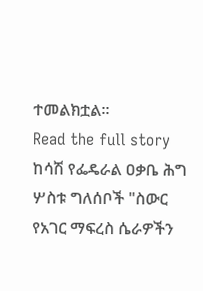ተመልክቷል።
Read the full story
ከሳሽ የፌዴራል ዐቃቤ ሕግ ሦስቱ ግለሰቦች "ስውር የአገር ማፍረስ ሴራዎችን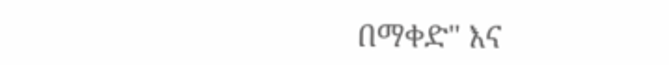በማቀድ" እና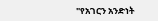"የአገርን አንድነት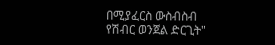በሚያፈርስ ውስብስብ የሽብር ወንጀል ድርጊት"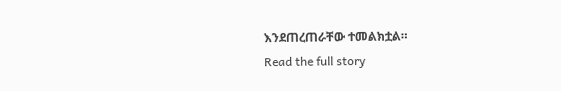እንደጠረጠራቸው ተመልክቷል።
Read the full story